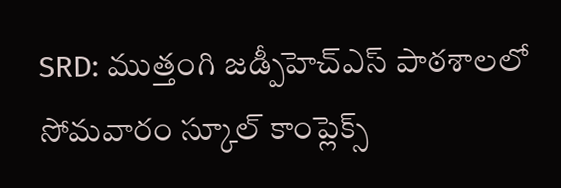SRD: ముత్తంగి జడ్పీహెచ్ఎస్ పాఠశాలలో సోమవారం స్కూల్ కాంప్లెక్స్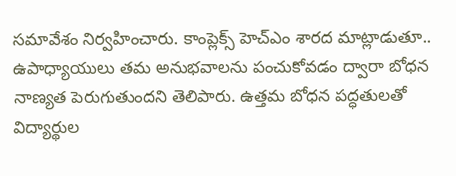సమావేశం నిర్వహించారు. కాంప్లెక్స్ హెచ్ఎం శారద మాట్లాడుతూ.. ఉపాధ్యాయులు తమ అనుభవాలను పంచుకోవడం ద్వారా బోధన నాణ్యత పెరుగుతుందని తెలిపారు. ఉత్తమ బోధన పద్ధతులతో విద్యార్థుల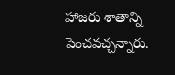హాజరు శాతాన్ని పెంచవచ్చన్నారు.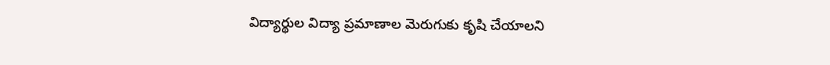విద్యార్థుల విద్యా ప్రమాణాల మెరుగుకు కృషి చేయాలని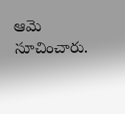ఆమె సూచించారు.